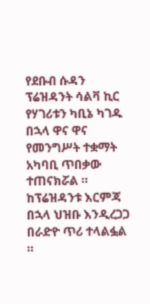የደቡብ ሱዳን ፕሬዝዳንት ሳልቫ ኪር የሃገሪቱን ካቢኔ ካገዱ በኋላ ዋና ዋና የመንግሥት ተቋማት አካባቢ ጥበቃው ተጠናክሯል ። ከፕሬዝዳንቱ እርምጃ በኋላ ህዝቡ እንዲረጋጋ በራድዮ ጥሪ ተላልፏል ።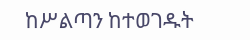ከሥልጣን ከተወገዱት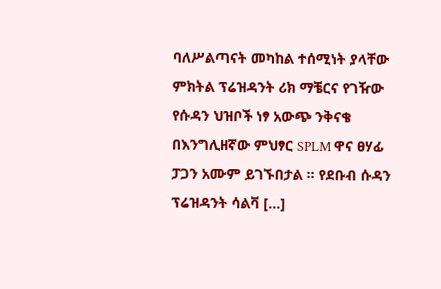ባለሥልጣናት መካከል ተሰሚነት ያላቸው ምክትል ፕሬዝዳንት ሪክ ማቼርና የገዥው የሱዳን ህዝቦች ነፃ አውጭ ንቅናቄ በእንግሊዘኛው ምህፃር SPLM ዋና ፀሃፊ ፓጋን አሙም ይገኙበታል ። የደቡብ ሱዳን ፕሬዝዳንት ሳልቫ […]